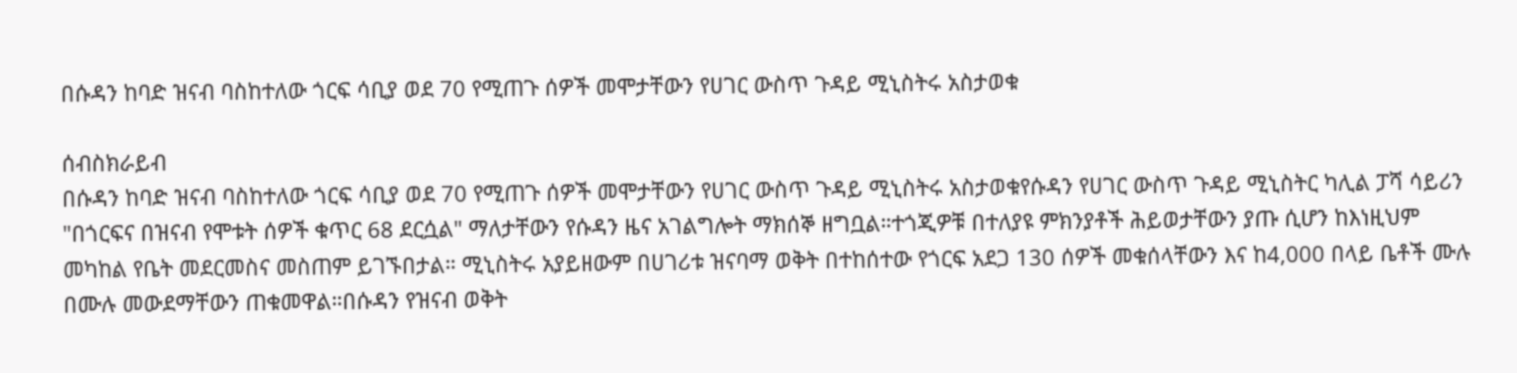በሱዳን ከባድ ዝናብ ባስከተለው ጎርፍ ሳቢያ ወደ 70 የሚጠጉ ሰዎች መሞታቸውን የሀገር ውስጥ ጉዳይ ሚኒስትሩ አስታወቁ

ሰብስክራይብ
በሱዳን ከባድ ዝናብ ባስከተለው ጎርፍ ሳቢያ ወደ 70 የሚጠጉ ሰዎች መሞታቸውን የሀገር ውስጥ ጉዳይ ሚኒስትሩ አስታወቁየሱዳን የሀገር ውስጥ ጉዳይ ሚኒስትር ካሊል ፓሻ ሳይሪን "በጎርፍና በዝናብ የሞቱት ሰዎች ቁጥር 68 ደርሷል" ማለታቸውን የሱዳን ዜና አገልግሎት ማክሰኞ ዘግቧል።ተጎጂዎቹ በተለያዩ ምክንያቶች ሕይወታቸውን ያጡ ሲሆን ከእነዚህም መካከል የቤት መደርመስና መስጠም ይገኙበታል። ሚኒስትሩ አያይዘውም በሀገሪቱ ዝናባማ ወቅት በተከሰተው የጎርፍ አደጋ 130 ሰዎች መቁሰላቸውን እና ከ4,000 በላይ ቤቶች ሙሉ በሙሉ መውደማቸውን ጠቁመዋል።በሱዳን የዝናብ ወቅት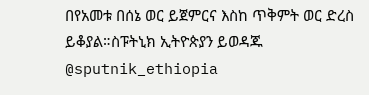በየአመቱ በሰኔ ወር ይጀምርና እስከ ጥቅምት ወር ድረስ ይቆያል።ስፑትኒክ ኢትዮጵያን ይወዳጁ @sputnik_ethiopia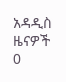አዳዲስ ዜናዎች
0